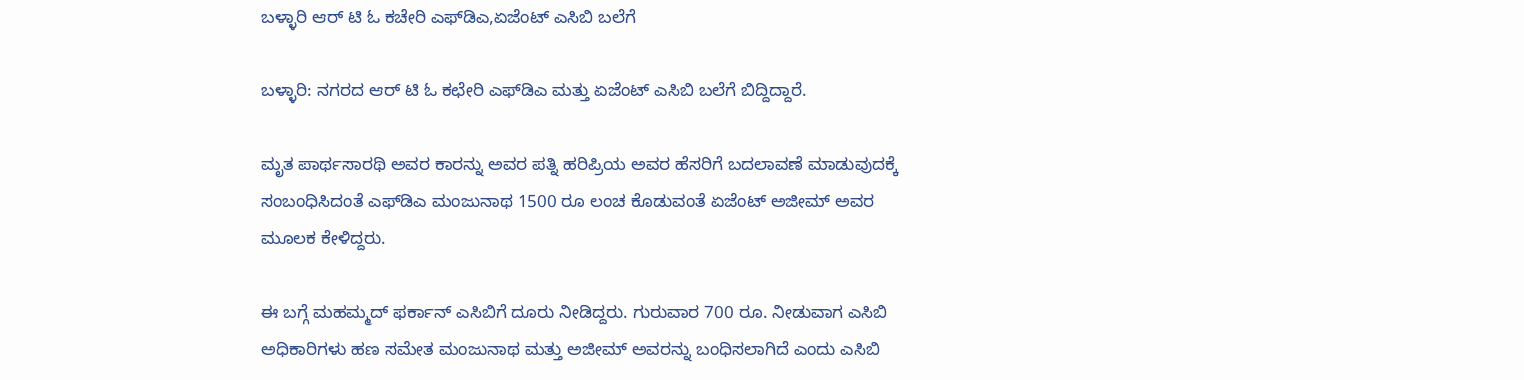ಬಳ್ಳಾರಿ ಆರ್ ಟಿ ಓ ಕಚೇರಿ ಎಫ್‌ಡಿಎ,ಏಜೆಂಟ್ ಎಸಿಬಿ ಬಲೆಗೆ

ಬಳ್ಳಾರಿ: ನಗರದ ಆರ್ ಟಿ ಓ‌ ಕಛೇರಿ ಎಫ್‌ಡಿಎ ಮತ್ತು ಏಜೆಂಟ್ ಎಸಿಬಿ ಬಲೆಗೆ ಬಿದ್ದಿದ್ದಾರೆ.

ಮೃತ ಪಾರ್ಥಸಾರಥಿ ಅವರ ಕಾರನ್ನು ಅವರ ಪತ್ನಿ‌ ಹರಿಪ್ರಿಯ ಅವರ ಹೆಸರಿಗೆ ಬದಲಾವಣೆ ಮಾಡುವುದಕ್ಕೆ ಸಂಬಂಧಿಸಿದಂತೆ ಎಫ್‌ಡಿಎ ಮಂಜುನಾಥ 1500 ರೂ ಲಂಚ ಕೊಡುವಂತೆ ಏಜೆಂಟ್ ಅಜೀಮ್ ಅವರ ಮೂಲಕ‌ ಕೇಳಿದ್ದರು.

ಈ ಬಗ್ಗೆ ಮಹಮ್ಮದ್ ಫರ್ಕಾನ್ ಎಸಿಬಿಗೆ ದೂರು‌ ನೀಡಿದ್ದರು. ಗುರುವಾರ 700 ರೂ. ನೀಡುವಾಗ ಎಸಿಬಿ ಅಧಿಕಾರಿಗಳು ಹಣ ಸಮೇತ ಮಂಜುನಾಥ ಮತ್ತು ಅಜೀಮ್ ಅವರನ್ನು ಬಂಧಿಸಲಾಗಿದೆ ಎಂದು ಎಸಿಬಿ‌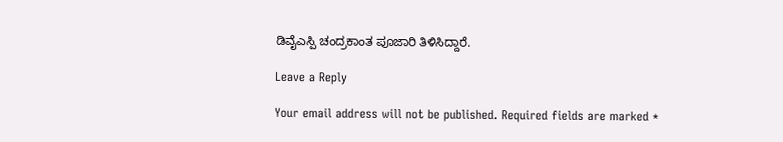ಡಿವೈಎಸ್ಪಿ ಚಂದ್ರಕಾಂತ ಪೂಜಾರಿ ತಿಳಿಸಿದ್ದಾರೆ.

Leave a Reply

Your email address will not be published. Required fields are marked *